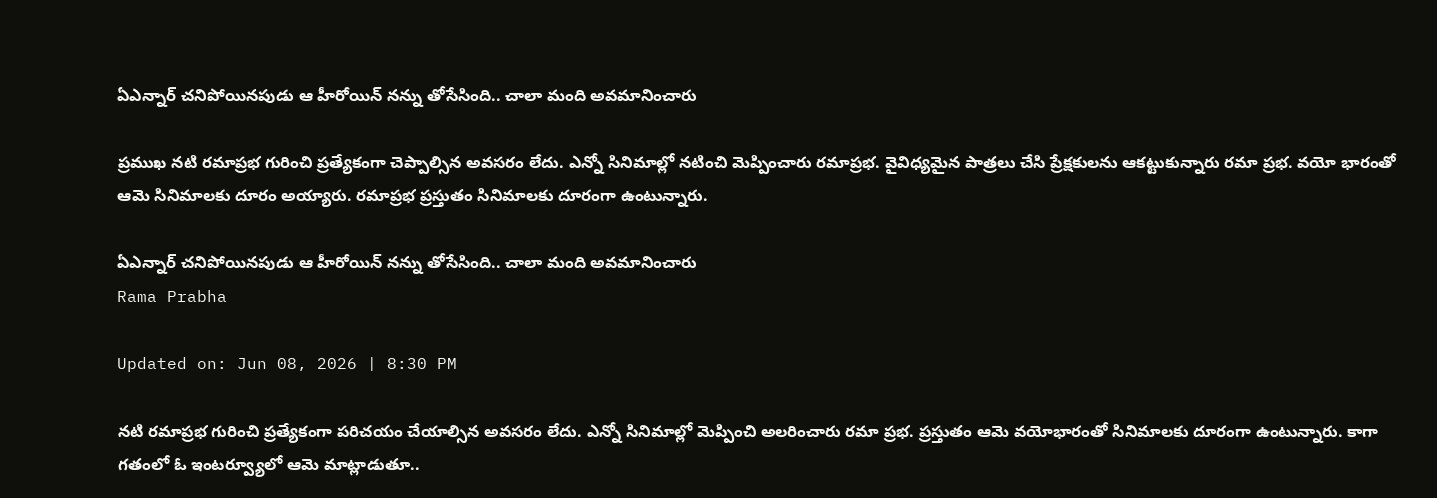ఏఎన్నార్ చనిపోయినపుడు ఆ హీరోయిన్ నన్ను తోసేసింది.. చాలా మంది అవమానించారు

ప్రముఖ నటి రమాప్రభ గురించి ప్రత్యేకంగా చెప్పాల్సిన అవసరం లేదు. ఎన్నో సినిమాల్లో నటించి మెప్పించారు రమాప్రభ. వైవిధ్యమైన పాత్రలు చేసి ప్రేక్షకులను ఆకట్టుకున్నారు రమా ప్రభ. వయో భారంతో ఆమె సినిమాలకు దూరం అయ్యారు. రమాప్రభ ప్రస్తుతం సినిమాలకు దూరంగా ఉంటున్నారు.

ఏఎన్నార్ చనిపోయినపుడు ఆ హీరోయిన్ నన్ను తోసేసింది.. చాలా మంది అవమానించారు
Rama Prabha

Updated on: Jun 08, 2026 | 8:30 PM

నటి రమాప్రభ గురించి ప్రత్యేకంగా పరిచయం చేయాల్సిన అవసరం లేదు. ఎన్నో సినిమాల్లో మెప్పించి అలరించారు రమా ప్రభ. ప్రస్తుతం ఆమె వయోభారంతో సినిమాలకు దూరంగా ఉంటున్నారు. కాగా గతంలో ఓ ఇంటర్వ్యూలో ఆమె మాట్లాడుతూ..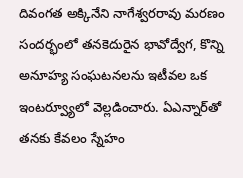దివంగత అక్కినేని నాగేశ్వరరావు మరణం సందర్భంలో తనకెదురైన భావోద్వేగ, కొన్ని అనూహ్య సంఘటనలను ఇటీవల ఒక ఇంటర్వ్యూలో వెల్లడించారు. ఏఎన్నార్‌తో తనకు కేవలం స్నేహం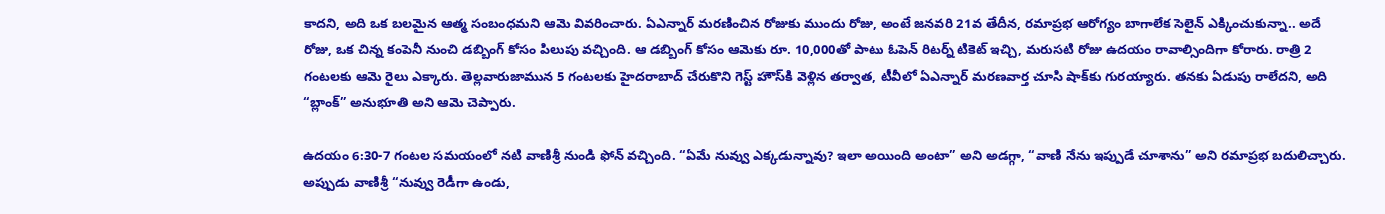కాదని, అది ఒక బలమైన ఆత్మ సంబంధమని ఆమె వివరించారు. ఏఎన్నార్ మరణించిన రోజుకు ముందు రోజు, అంటే జనవరి 21వ తేదీన, రమాప్రభ ఆరోగ్యం బాగాలేక సెలైన్ ఎక్కించుకున్నా.. అదే రోజు, ఒక చిన్న కంపెనీ నుంచి డబ్బింగ్ కోసం పిలుపు వచ్చింది. ఆ డబ్బింగ్ కోసం ఆమెకు రూ. 10,000తో పాటు ఓపెన్ రిటర్న్ టికెట్ ఇచ్చి, మరుసటి రోజు ఉదయం రావాల్సిందిగా కోరారు. రాత్రి 2 గంటలకు ఆమె రైలు ఎక్కారు. తెల్లవారుజామున 5 గంటలకు హైదరాబాద్‌ చేరుకొని గెస్ట్ హౌస్‌కి వెళ్లిన తర్వాత, టీవీలో ఏఎన్నార్ మరణవార్త చూసి షాక్‌కు గురయ్యారు. తనకు ఏడుపు రాలేదని, అది “బ్లాంక్” అనుభూతి అని ఆమె చెప్పారు.

ఉదయం 6:30-7 గంటల సమయంలో నటి వాణిశ్రీ నుండి ఫోన్ వచ్చింది. “ఏమే నువ్వు ఎక్కడున్నావు? ఇలా అయింది అంటా” అని అడగ్గా, “వాణి నేను ఇప్పుడే చూశాను” అని రమాప్రభ బదులిచ్చారు. అప్పుడు వాణిశ్రీ “నువ్వు రెడీగా ఉండు,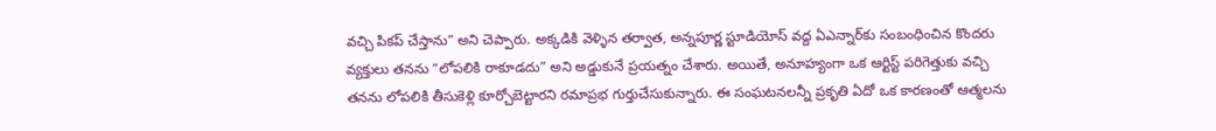వచ్చి పికప్ చేస్తాను” అని చెప్పారు. అక్కడికి వెళ్ళిన తర్వాత, అన్నపూర్ణ స్టూడియోస్ వద్ద ఏఎన్నార్‌కు సంబంధించిన కొందరు వ్యక్తులు తనను “లోపలికి రాకూడదు” అని అడ్డుకునే ప్రయత్నం చేశారు. అయితే, అనూహ్యంగా ఒక ఆర్టిస్ట్ పరిగెత్తుకు వచ్చి తనను లోపలికి తీసుకెళ్లి కూర్చోబెట్టారని రమాప్రభ గుర్తుచేసుకున్నారు. ఈ సంఘటనలన్నీ ప్రకృతి ఏదో ఒక కారణంతో ఆత్మలను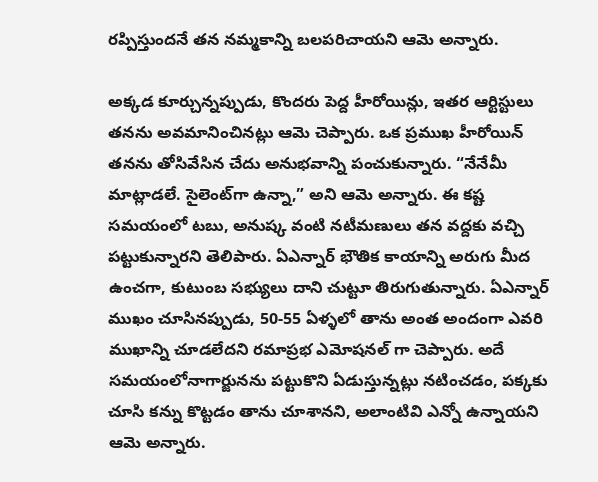రప్పిస్తుందనే తన నమ్మకాన్ని బలపరిచాయని ఆమె అన్నారు.

అక్కడ కూర్చున్నప్పుడు, కొందరు పెద్ద హీరోయిన్లు, ఇతర ఆర్టిస్టులు తనను అవమానించినట్లు ఆమె చెప్పారు. ఒక ప్రముఖ హీరోయిన్ తనను తోసివేసిన చేదు అనుభవాన్ని పంచుకున్నారు. “నేనేమీ మాట్లాడలే. సైలెంట్‌గా ఉన్నా,” అని ఆమె అన్నారు. ఈ కష్ట సమయంలో టబు, అనుష్క వంటి నటీమణులు తన వద్దకు వచ్చి పట్టుకున్నారని తెలిపారు. ఏఎన్నార్ భౌతిక కాయాన్ని అరుగు మీద ఉంచగా, కుటుంబ సభ్యులు దాని చుట్టూ తిరుగుతున్నారు. ఏఎన్నార్ ముఖం చూసినప్పుడు, 50-55 ఏళ్ళలో తాను అంత అందంగా ఎవరి ముఖాన్ని చూడలేదని రమాప్రభ ఎమోషనల్ గా చెప్పారు. అదే సమయంలోనాగార్జునను పట్టుకొని ఏడుస్తున్నట్లు నటించడం, పక్కకు చూసి కన్ను కొట్టడం తాను చూశానని, అలాంటివి ఎన్నో ఉన్నాయని ఆమె అన్నారు.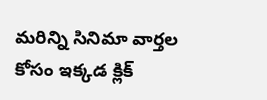మరిన్ని సినిమా వార్తల కోసం ఇక్కడ క్లిక్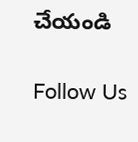చేయండి

Follow Us